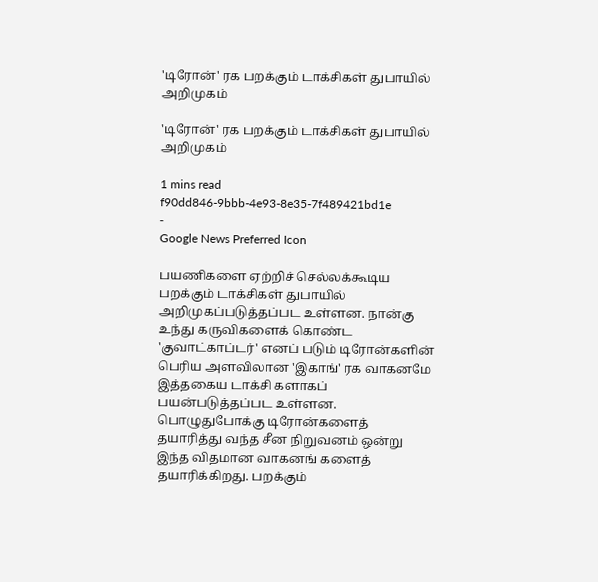'டிரோன்' ரக பறக்கும் டாக்சிகள் துபாயில் அறிமுகம்

'டிரோன்' ரக பறக்கும் டாக்சிகள் துபாயில் அறிமுகம்

1 mins read
f90dd846-9bbb-4e93-8e35-7f489421bd1e
-
Google News Preferred Icon

பயணிகளை ஏற்றிச் செல்லக்கூடிய பறக்கும் டாக்சிகள் துபாயில் அறிமுகப்படுத்தப்பட உள்ளன. நான்கு உந்து கருவிகளைக் கொண்ட 'குவாட்காப்டர்' எனப் படும் டிரோன்களின் பெரிய அளவிலான 'இகாங்' ரக வாகனமே இத்தகைய டாக்சி களாகப் பயன்படுத்தப்பட உள்ளன. பொழுதுபோக்கு டிரோன்களைத் தயாரித்து வந்த சீன நிறுவனம் ஒன்று இந்த விதமான வாகனங் களைத் தயாரிக்கிறது. பறக்கும்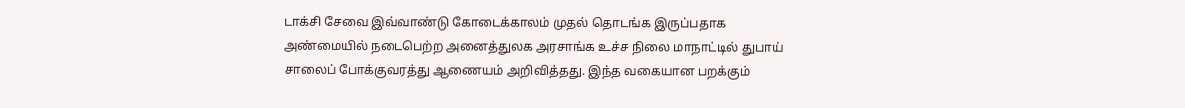டாக்சி சேவை இவ்வாண்டு கோடைக்காலம் முதல் தொடங்க இருப்பதாக அண்மையில் நடைபெற்ற அனைத்துலக அரசாங்க உச்ச நிலை மாநாட்டில் துபாய் சாலைப் போக்குவரத்து ஆணையம் அறிவித்தது. இந்த வகையான பறக்கும்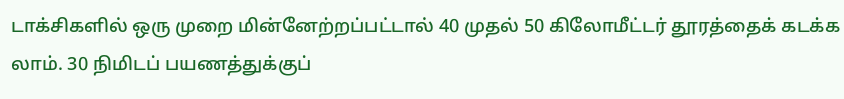டாக்சிகளில் ஒரு முறை மின்னேற்றப்பட்டால் 40 முதல் 50 கிலோமீட்டர் தூரத்தைக் கடக்க லாம். 30 நிமிடப் பயணத்துக்குப்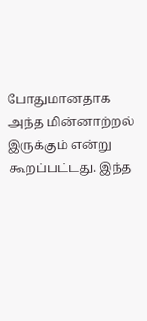போதுமானதாக அந்த மின்னாற்றல் இருக்கும் என்று கூறப்பட்டது. இந்த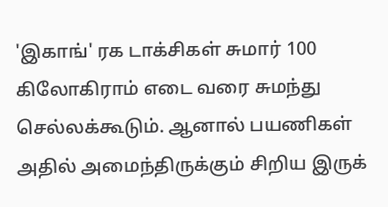'இகாங்' ரக டாக்சிகள் சுமார் 100 கிலோகிராம் எடை வரை சுமந்து செல்லக்கூடும். ஆனால் பயணிகள் அதில் அமைந்திருக்கும் சிறிய இருக்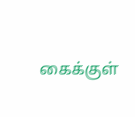கைக்குள்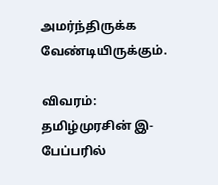அமர்ந்திருக்க வேண்டியிருக்கும்.

விவரம்: தமிழ்முரசின் இ-பேப்பரில்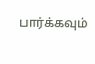பார்க்கவும்